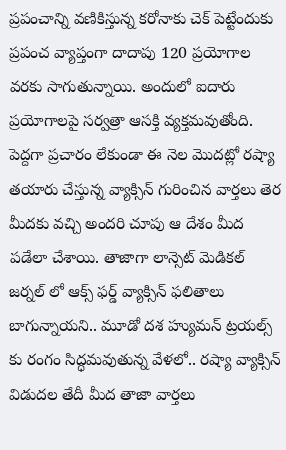ప్రపంచాన్ని వణికిస్తున్న కరోనాకు చెక్ పెట్టేందుకు ప్రపంచ వ్యాప్తంగా దాదాపు 120 ప్రయోగాల వరకు సాగుతున్నాయి. అందులో ఐదారు ప్రయోగాలపై సర్వత్రా ఆసక్తి వ్యక్తమవుతోంది.
పెద్దగా ప్రచారం లేకుండా ఈ నెల మొదట్లో రష్యా తయారు చేస్తున్న వ్యాక్సిన్ గురించిన వార్తలు తెర మీదకు వచ్చి అందరి చూపు ఆ దేశం మీద పడేలా చేశాయి. తాజాగా లాన్సెట్ మెడికల్ జర్నల్ లో ఆక్స్ ఫర్డ్ వ్యాక్సిన్ ఫలితాలు బాగున్నాయని.. మూడో దశ హ్యుమన్ ట్రయల్స్ కు రంగం సిద్ధమవుతున్న వేళలో.. రష్యా వ్యాక్సిన్ విడుదల తేదీ మీద తాజా వార్తలు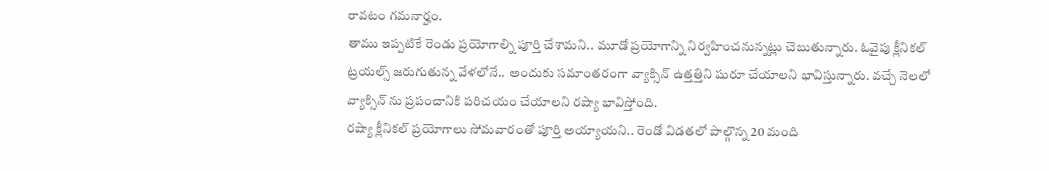రావటం గమనార్హం.
తాము ఇప్పటికే రెండు ప్రయోగాల్ని పూర్తి చేశామని.. మూడో ప్రయోగాన్ని నిర్వహించనున్నట్లు చెబుతున్నారు. ఓవైపు క్లీనికల్ ట్రయల్స్ జరుగుతున్న వేళలోనే.. అందుకు సమాంతరంగా వ్యాక్సిన్ ఉత్తత్తిని షురూ చేయాలని భావిస్తున్నారు. వచ్చే నెలలో వ్యాక్సిన్ ను ప్రపంచానికి పరిచయం చేయాలని రష్యా భావిస్తోంది.
రష్యా క్లీనికల్ ప్రయోగాలు సోమవారంతో పూర్తి అయ్యాయని.. రెండో విడతలో పాల్గొన్న 20 మంది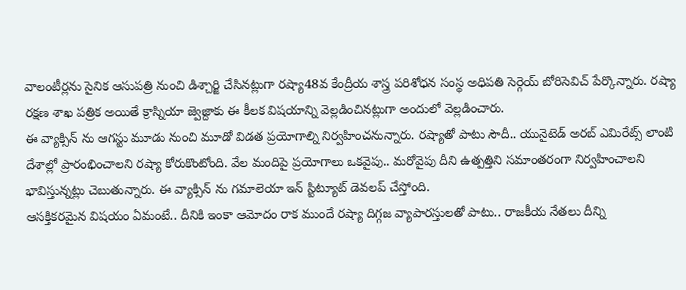వాలంటీర్లను సైనిక ఆసుపత్రి నుంచి డిశ్చార్జి చేసినట్లుగా రష్యా48వ కేంద్రీయ శాస్త్ర పరిశోధన సంస్థ అధిపతి సెర్గెయ్ బోరిసెవిచ్ పేర్కొన్నారు. రష్యా రక్షణ శాఖ పత్రిక అయితే క్రాస్నియా జ్వెజ్దాకు ఈ కీలక విషయాన్ని వెల్లడించినట్లుగా అందులో వెల్లడించారు.
ఈ వ్యాక్సిన్ ను ఆగస్టు మూడు నుంచి మూడో విడత ప్రయోగాల్ని నిర్వహించనున్నారు. రష్యాతో పాటు సౌదీ.. యునైటెడ్ అరబ్ ఎమిరేట్స్ లాంటి దేశాల్లో ప్రారంభించాలని రష్యా కోరుకొంటోంది. వేల మందిపై ప్రయోగాలు ఒకవైపు.. మరోవైపు దీని ఉత్పత్తిని సమాంతరంగా నిర్వహించాలని భావిస్తున్నట్లు చెబుతున్నారు. ఈ వ్యాక్సిన్ ను గమాలెయా ఇన్ స్టిట్యూట్ డెవలప్ చేస్తోంది.
ఆసక్తికరమైన విషయం ఏమంటే.. దీనికి ఇంకా ఆమోదం రాక ముందే రష్యా దిగ్గజ వ్యాపారస్తులతో పాటు.. రాజకీయ నేతలు దీన్ని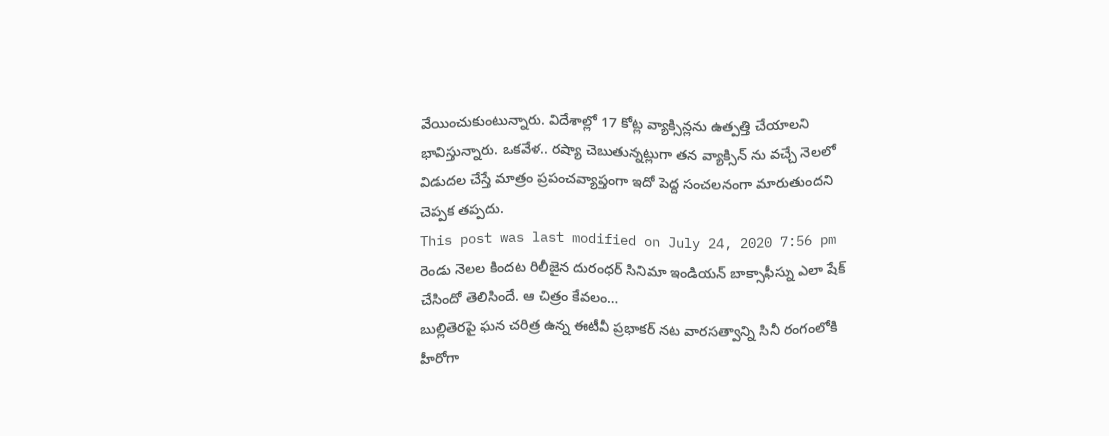వేయించుకుంటున్నారు. విదేశాల్లో 17 కోట్ల వ్యాక్సిన్లను ఉత్పత్తి చేయాలని భావిస్తున్నారు. ఒకవేళ.. రష్యా చెబుతున్నట్లుగా తన వ్యాక్సిన్ ను వచ్చే నెలలో విడుదల చేస్తే మాత్రం ప్రపంచవ్యాప్తంగా ఇదో పెద్ద సంచలనంగా మారుతుందని చెప్పక తప్పదు.
This post was last modified on July 24, 2020 7:56 pm
రెండు నెలల కిందట రిలీజైన దురంధర్ సినిమా ఇండియన్ బాక్సాఫీస్ను ఎలా షేక్ చేసిందో తెలిసిందే. ఆ చిత్రం కేవలం…
బుల్లితెరపై ఘన చరిత్ర ఉన్న ఈటీవీ ప్రభాకర్ నట వారసత్వాన్ని సినీ రంగంలోకి హీరోగా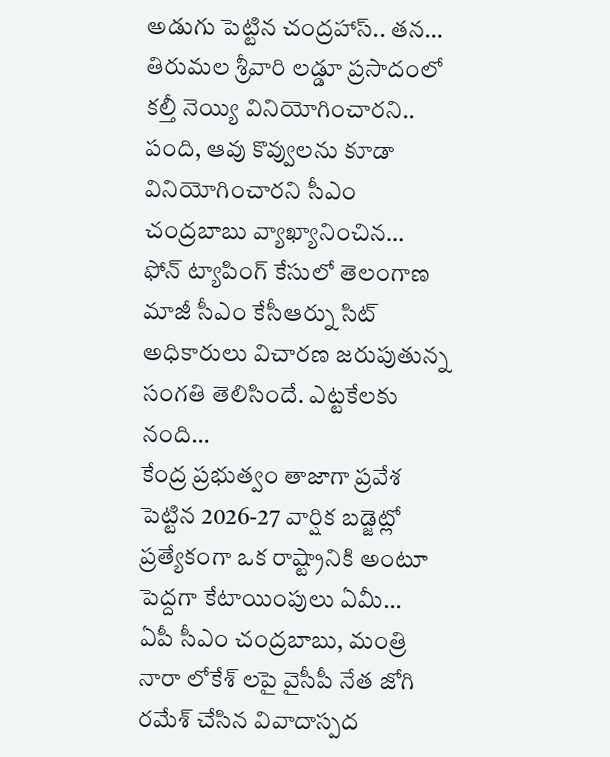అడుగు పెట్టిన చంద్రహాస్.. తన…
తిరుమల శ్రీవారి లడ్డూ ప్రసాదంలో కల్తీ నెయ్యి వినియోగించారని.. పంది, ఆవు కొవ్వులను కూడా వినియోగించారని సీఎం చంద్రబాబు వ్యాఖ్యానించిన…
ఫోన్ ట్యాపింగ్ కేసులో తెలంగాణ మాజీ సీఎం కేసీఆర్ను సిట్ అధికారులు విచారణ జరుపుతున్న సంగతి తెలిసిందే. ఎట్టకేలకు నంది…
కేంద్ర ప్రభుత్వం తాజాగా ప్రవేశ పెట్టిన 2026-27 వార్షిక బడ్జెట్లో ప్రత్యేకంగా ఒక రాష్ట్రానికి అంటూ పెద్దగా కేటాయింపులు ఏమీ…
ఏపీ సీఎం చంద్రబాబు, మంత్రి నారా లోకేశ్ లపై వైసీపీ నేత జోగి రమేశ్ చేసిన వివాదాస్పద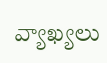వ్యాఖ్యలు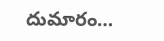దుమారం…